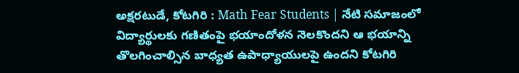అక్షరటుడే, కోటగిరి : Math Fear Students | నేటి సమాజంలో విద్యార్థులకు గణితంపై భయాందోళన నెలకొందని ఆ భయాన్ని తొలగించాల్సిన బాధ్యత ఉపాధ్యాయులపై ఉందని కోటగిరి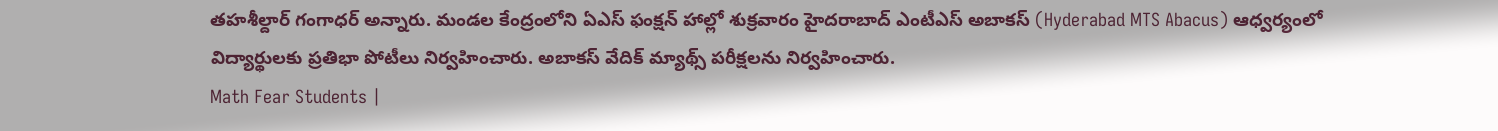తహశీల్దార్ గంగాధర్ అన్నారు. మండల కేంద్రంలోని ఏఎస్ ఫంక్షన్ హాల్లో శుక్రవారం హైదరాబాద్ ఎంటీఎస్ అబాకస్ (Hyderabad MTS Abacus) ఆధ్వర్యంలో విద్యార్థులకు ప్రతిభా పోటీలు నిర్వహించారు. అబాకస్ వేదిక్ మ్యాథ్స్ పరీక్షలను నిర్వహించారు.
Math Fear Students |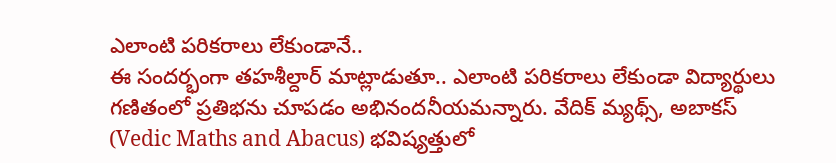ఎలాంటి పరికరాలు లేకుండానే..
ఈ సందర్భంగా తహశీల్దార్ మాట్లాడుతూ.. ఎలాంటి పరికరాలు లేకుండా విద్యార్థులు గణితంలో ప్రతిభను చూపడం అభినందనీయమన్నారు. వేదిక్ మ్యథ్స్, అబాకస్ (Vedic Maths and Abacus) భవిష్యత్తులో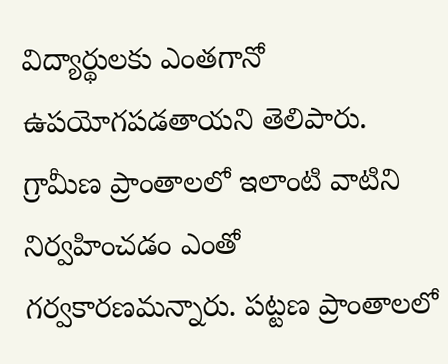విద్యార్థులకు ఎంతగానో ఉపయోగపడతాయని తెలిపారు. గ్రామీణ ప్రాంతాలలో ఇలాంటి వాటిని నిర్వహించడం ఎంతో గర్వకారణమన్నారు. పట్టణ ప్రాంతాలలో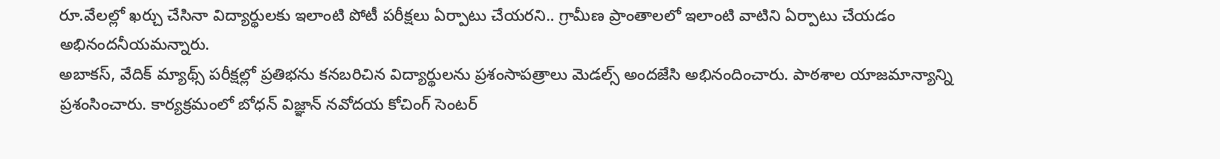రూ.వేలల్లో ఖర్చు చేసినా విద్యార్థులకు ఇలాంటి పోటీ పరీక్షలు ఏర్పాటు చేయరని.. గ్రామీణ ప్రాంతాలలో ఇలాంటి వాటిని ఏర్పాటు చేయడం అభినందనీయమన్నారు.
అబాకస్, వేదిక్ మ్యాథ్స్ పరీక్షల్లో ప్రతిభను కనబరిచిన విద్యార్థులను ప్రశంసాపత్రాలు మెడల్స్ అందజేసి అభినందించారు. పాఠశాల యాజమాన్యాన్ని ప్రశంసించారు. కార్యక్రమంలో బోధన్ విజ్ఞాన్ నవోదయ కోచింగ్ సెంటర్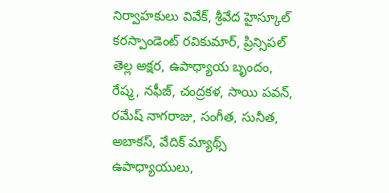నిర్వాహకులు వివేక్, శ్రీవేద హైస్కూల్ కరస్పాండెంట్ రవికుమార్, ప్రిన్సిపల్ తెల్ల అక్షర, ఉపాధ్యాయ బృందం, రేష్మ, నఫీజ్, చంద్రకళ, సాయి పవన్, రమేష్ నాగరాజు, సంగీత, సునీత, అబాకస్, వేదిక్ మ్యాథ్స్ ఉపాధ్యాయులు,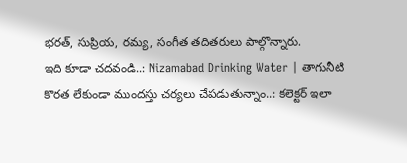భరత్, సుప్రియ, రమ్య, సంగీత తదితరులు పాల్గొన్నారు.
ఇది కూడా చదవండి..: Nizamabad Drinking Water | తాగునీటి కొరత లేకుండా ముందస్తు చర్యలు చేపడుతున్నాం..: కలెక్టర్ ఇలా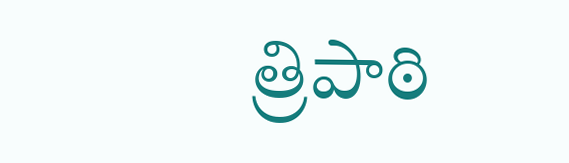త్రిపాఠి